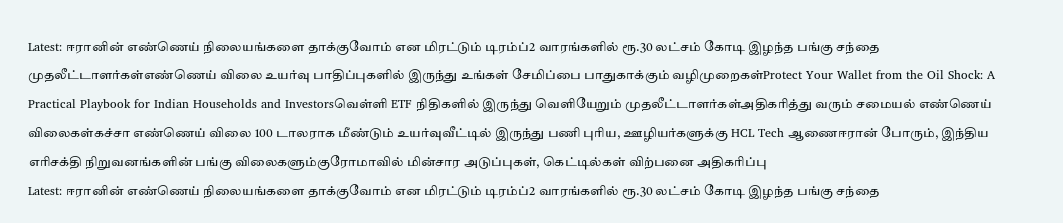Latest: ஈரானின் எண்ணெய் நிலையங்களை தாக்குவோம் என மிரட்டும் டிரம்ப்2 வாரங்களில் ரூ.30 லட்சம் கோடி இழந்த பங்கு சந்தை முதலீட்டாளர்கள்எண்ணெய் விலை உயர்வு பாதிப்புகளில் இருந்து உங்கள் சேமிப்பை பாதுகாக்கும் வழிமுறைகள்Protect Your Wallet from the Oil Shock: A Practical Playbook for Indian Households and Investorsவெள்ளி ETF நிதிகளில் இருந்து வெளியேறும் முதலீட்டாளர்கள்அதிகரித்து வரும் சமையல் எண்ணெய் விலைகள்கச்சா எண்ணெய் விலை 100 டாலராக மீண்டும் உயர்வுவீட்டில் இருந்து பணி புரிய, ஊழியர்களுக்கு HCL Tech ஆணைஈரான் போரும், இந்திய எரிசக்தி நிறுவனங்களின் பங்கு விலைகளும்குரோமாவில் மின்சார அடுப்புகள், கெட்டில்கள் விற்பனை அதிகரிப்பு
Latest: ஈரானின் எண்ணெய் நிலையங்களை தாக்குவோம் என மிரட்டும் டிரம்ப்2 வாரங்களில் ரூ.30 லட்சம் கோடி இழந்த பங்கு சந்தை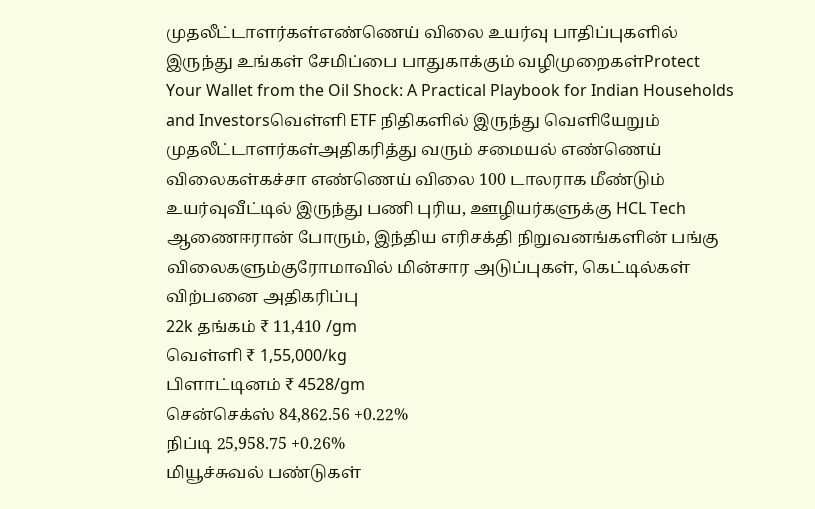முதலீட்டாளர்கள்எண்ணெய் விலை உயர்வு பாதிப்புகளில் இருந்து உங்கள் சேமிப்பை பாதுகாக்கும் வழிமுறைகள்Protect Your Wallet from the Oil Shock: A Practical Playbook for Indian Households and Investorsவெள்ளி ETF நிதிகளில் இருந்து வெளியேறும் முதலீட்டாளர்கள்அதிகரித்து வரும் சமையல் எண்ணெய் விலைகள்கச்சா எண்ணெய் விலை 100 டாலராக மீண்டும் உயர்வுவீட்டில் இருந்து பணி புரிய, ஊழியர்களுக்கு HCL Tech ஆணைஈரான் போரும், இந்திய எரிசக்தி நிறுவனங்களின் பங்கு விலைகளும்குரோமாவில் மின்சார அடுப்புகள், கெட்டில்கள் விற்பனை அதிகரிப்பு
22k தங்கம் ₹ 11,410 /gm
வெள்ளி ₹ 1,55,000/kg
பிளாட்டினம் ₹ 4528/gm
சென்செக்ஸ் 84,862.56 +0.22%
நிப்டி 25,958.75 +0.26%
மியூச்சுவல் பண்டுகள்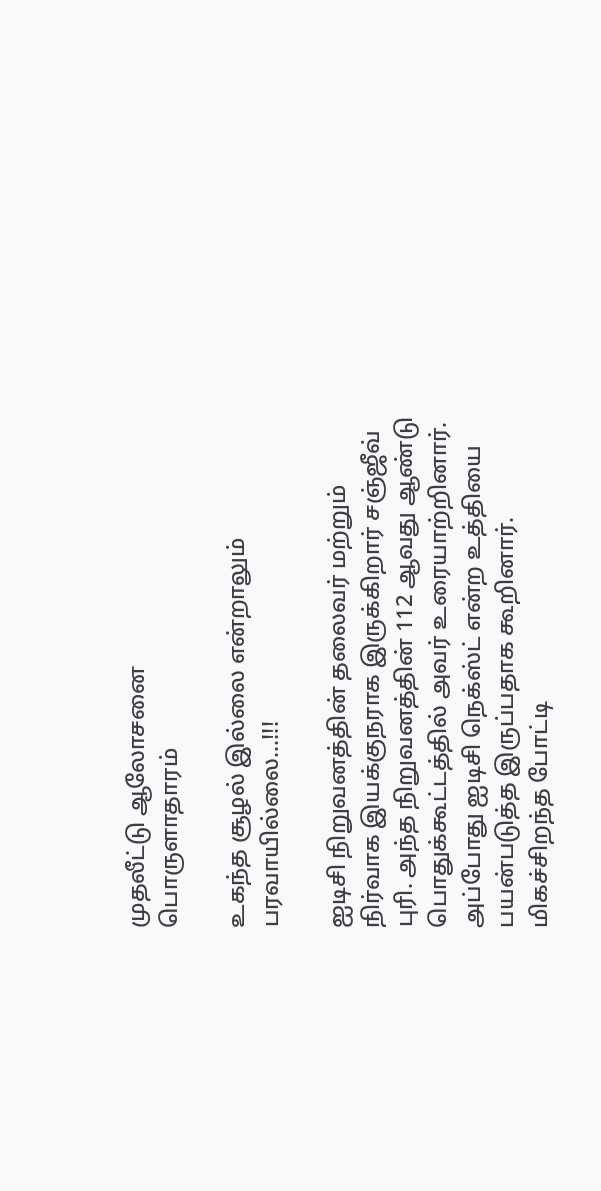முதலீட்டு ஆலோசனை
பொருளாதாரம்

உகந்த சூழல் இல்லை என்றாலும் பரவாயில்லை…!!!

ஐடிசி நிறுவனத்தின் தலைவர் மற்றும் நிர்வாக இயக்குநராக இருக்கிறார் சஞ்ஜீவ் புரி. அந்த நிறுவனத்தின் 112 ஆவது ஆண்டு பொதுக்கூட்டத்தில் அவர் உரையாற்றினார். அப்போது ஐடிசி நெக்ஸ்ட் என்ற உத்தியை பயன்படுத்த இருப்பதாக கூறினார். மிகச்சிறந்த போட்டி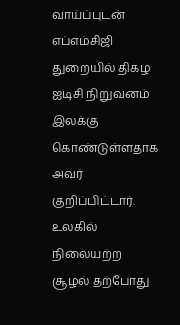வாய்ப்புடன் எப்எம்சிஜி துறையில் திகழ ஐடிசி நிறுவனம் இலக்கு கொண்டுள்ளதாக அவர் குறிப்பிட்டார். உலகில் நிலையற்ற சூழல் தற்போது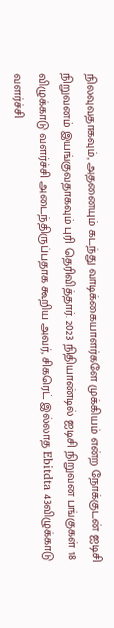நிலவுவதாகவும், அதனையும் கடந்து வாடிக்கையாளர்களே முக்கியம் என்ற நோக்குடன் ஐடிசி நிறுவனம் இயங்குவதாகவும் புரி தெரிவித்தார். 2023 நிதியாண்டில் ஐடிசி நிறுவன பங்குகள் 18 விழுக்காடு வளர்ச்சி அடைந்திருப்பதாக கூறிய அவர், சிகரெட் இல்லாத Ebitdta 43விழுக்காடு வளர்ச்சி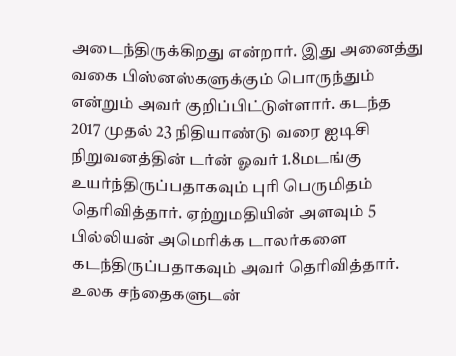அடைந்திருக்கிறது என்றார். இது அனைத்து வகை பிஸ்னஸ்களுக்கும் பொருந்தும் என்றும் அவர் குறிப்பிட்டுள்ளார். கடந்த 2017 முதல் 23 நிதியாண்டு வரை ஐடிசி நிறுவனத்தின் டர்ன் ஓவர் 1.8மடங்கு உயர்ந்திருப்பதாகவும் புரி பெருமிதம் தெரிவித்தார். ஏற்றுமதியின் அளவும் 5 பில்லியன் அமெரிக்க டாலர்களை கடந்திருப்பதாகவும் அவர் தெரிவித்தார். உலக சந்தைகளுடன்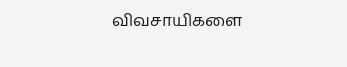விவசாயிகளை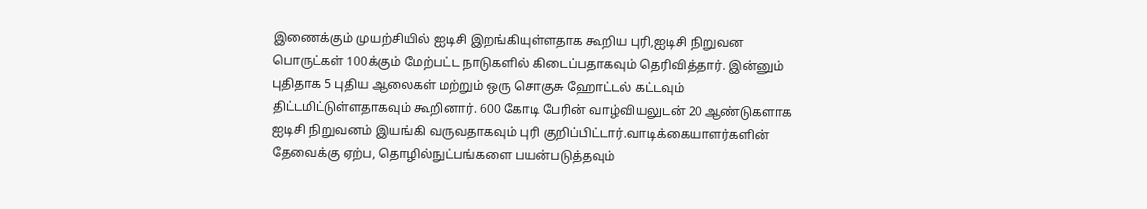இணைக்கும் முயற்சியில் ஐடிசி இறங்கியுள்ளதாக கூறிய புரி,ஐடிசி நிறுவன பொருட்கள் 100க்கும் மேற்பட்ட நாடுகளில் கிடைப்பதாகவும் தெரிவித்தார். இன்னும் புதிதாக 5 புதிய ஆலைகள் மற்றும் ஒரு சொகுசு ஹோட்டல் கட்டவும் திட்டமிட்டுள்ளதாகவும் கூறினார். 600 கோடி பேரின் வாழ்வியலுடன் 20 ஆண்டுகளாக ஐடிசி நிறுவனம் இயங்கி வருவதாகவும் புரி குறிப்பிட்டார்.வாடிக்கையாளர்களின் தேவைக்கு ஏற்ப, தொழில்நுட்பங்களை பயன்படுத்தவும்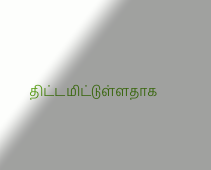திட்டமிட்டுள்ளதாக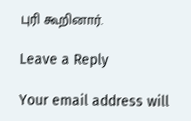புரி கூறினார்.

Leave a Reply

Your email address will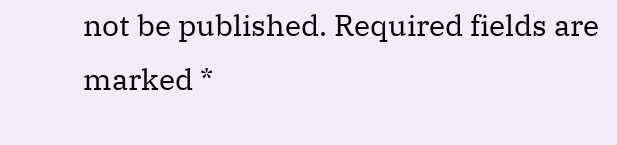not be published. Required fields are marked *